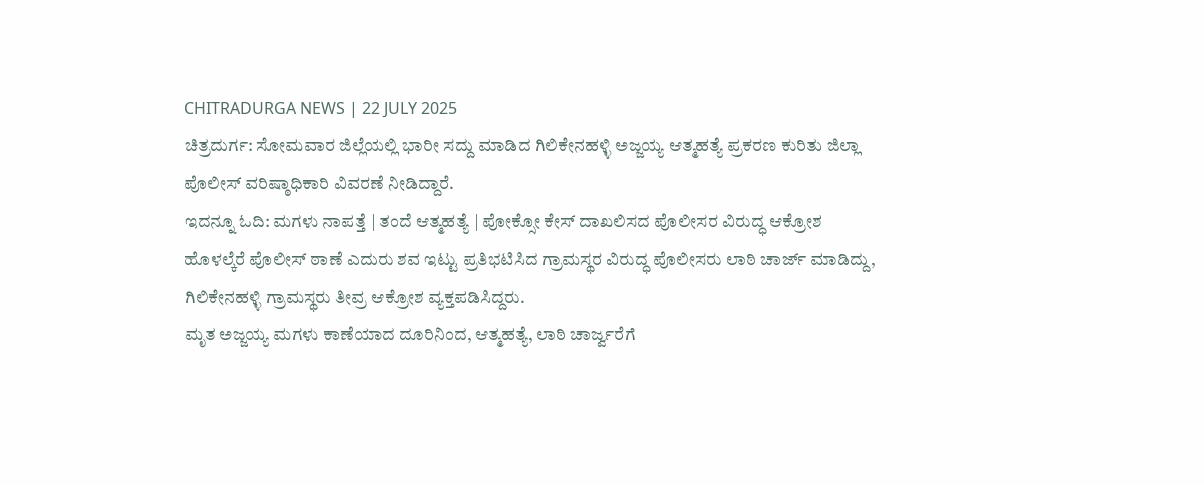CHITRADURGA NEWS | 22 JULY 2025
ಚಿತ್ರದುರ್ಗ: ಸೋಮವಾರ ಜಿಲ್ಲೆಯಲ್ಲಿ ಭಾರೀ ಸದ್ದು ಮಾಡಿದ ಗಿಲಿಕೇನಹಳ್ಳಿ ಅಜ್ಜಯ್ಯ ಆತ್ಮಹತ್ಯೆ ಪ್ರಕರಣ ಕುರಿತು ಜಿಲ್ಲಾ ಪೊಲೀಸ್ ವರಿಷ್ಠಾಧಿಕಾರಿ ವಿವರಣೆ ನೀಡಿದ್ದಾರೆ.
ಇದನ್ನೂ ಓದಿ: ಮಗಳು ನಾಪತ್ತೆ | ತಂದೆ ಆತ್ಮಹತ್ಯೆ | ಪೋಕ್ಸೋ ಕೇಸ್ ದಾಖಲಿಸದ ಪೊಲೀಸರ ವಿರುದ್ಧ ಆಕ್ರೋಶ
ಹೊಳಲ್ಕೆರೆ ಪೊಲೀಸ್ ಠಾಣೆ ಎದುರು ಶವ ಇಟ್ಟು ಪ್ರತಿಭಟಿಸಿದ ಗ್ರಾಮಸ್ಥರ ವಿರುದ್ಧ ಪೊಲೀಸರು ಲಾಠಿ ಚಾರ್ಜ್ ಮಾಡಿದ್ದು, ಗಿಲಿಕೇನಹಳ್ಳಿ ಗ್ರಾಮಸ್ಥರು ತೀವ್ರ ಆಕ್ರೋಶ ವ್ಯಕ್ತಪಡಿಸಿದ್ದರು.
ಮೃತ ಅಜ್ಜಯ್ಯ ಮಗಳು ಕಾಣೆಯಾದ ದೂರಿನಿಂದ, ಆತ್ಮಹತ್ಯೆ, ಲಾಠಿ ಚಾರ್ಜ್ವರೆಗೆ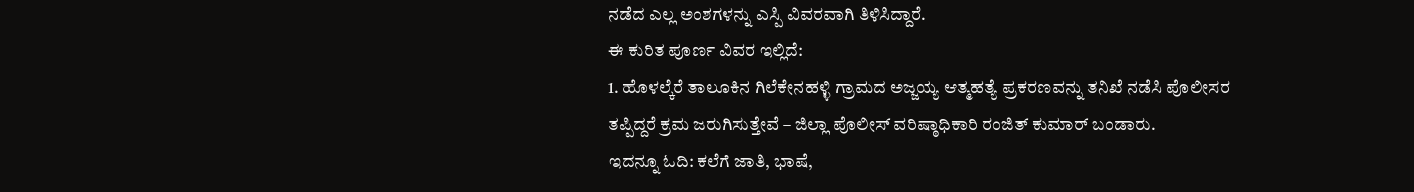ನಡೆದ ಎಲ್ಲ ಅಂಶಗಳನ್ನು ಎಸ್ಪಿ ವಿವರವಾಗಿ ತಿಳಿಸಿದ್ದಾರೆ.
ಈ ಕುರಿತ ಪೂರ್ಣ ವಿವರ ಇಲ್ಲಿದೆ:
1. ಹೊಳಲ್ಕೆರೆ ತಾಲೂಕಿನ ಗಿಲೆಕೇನಹಳ್ಳಿ ಗ್ರಾಮದ ಅಜ್ಜಯ್ಯ ಆತ್ಮಹತ್ಯೆ ಪ್ರಕರಣವನ್ನು ತನಿಖೆ ನಡೆಸಿ ಪೊಲೀಸರ ತಪ್ಪಿದ್ದರೆ ಕ್ರಮ ಜರುಗಿಸುತ್ತೇವೆ – ಜಿಲ್ಲಾ ಪೊಲೀಸ್ ವರಿಷ್ಠಾಧಿಕಾರಿ ರಂಜಿತ್ ಕುಮಾರ್ ಬಂಡಾರು.
ಇದನ್ನೂ ಓದಿ: ಕಲೆಗೆ ಜಾತಿ, ಭಾಷೆ,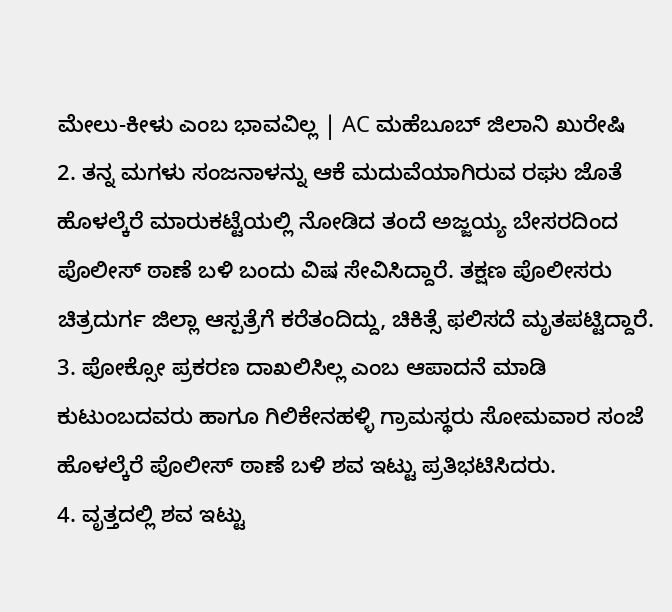ಮೇಲು-ಕೀಳು ಎಂಬ ಭಾವವಿಲ್ಲ | AC ಮಹೆಬೂಬ್ ಜಿಲಾನಿ ಖುರೇಷಿ
2. ತನ್ನ ಮಗಳು ಸಂಜನಾಳನ್ನು ಆಕೆ ಮದುವೆಯಾಗಿರುವ ರಘು ಜೊತೆ ಹೊಳಲ್ಕೆರೆ ಮಾರುಕಟ್ಟೆಯಲ್ಲಿ ನೋಡಿದ ತಂದೆ ಅಜ್ಜಯ್ಯ ಬೇಸರದಿಂದ ಪೊಲೀಸ್ ಠಾಣೆ ಬಳಿ ಬಂದು ವಿಷ ಸೇವಿಸಿದ್ದಾರೆ. ತಕ್ಷಣ ಪೊಲೀಸರು ಚಿತ್ರದುರ್ಗ ಜಿಲ್ಲಾ ಆಸ್ಪತ್ರೆಗೆ ಕರೆತಂದಿದ್ದು, ಚಿಕಿತ್ಸೆ ಫಲಿಸದೆ ಮೃತಪಟ್ಟಿದ್ದಾರೆ.
3. ಪೋಕ್ಸೋ ಪ್ರಕರಣ ದಾಖಲಿಸಿಲ್ಲ ಎಂಬ ಆಪಾದನೆ ಮಾಡಿ ಕುಟುಂಬದವರು ಹಾಗೂ ಗಿಲಿಕೇನಹಳ್ಳಿ ಗ್ರಾಮಸ್ಥರು ಸೋಮವಾರ ಸಂಜೆ ಹೊಳಲ್ಕೆರೆ ಪೊಲೀಸ್ ಠಾಣೆ ಬಳಿ ಶವ ಇಟ್ಟು ಪ್ರತಿಭಟಿಸಿದರು.
4. ವೃತ್ತದಲ್ಲಿ ಶವ ಇಟ್ಟು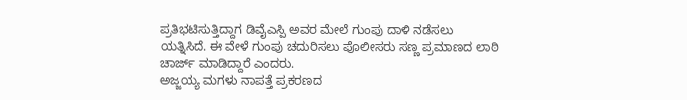ಪ್ರತಿಭಟಿಸುತ್ತಿದ್ದಾಗ ಡಿವೈಎಸ್ಪಿ ಅವರ ಮೇಲೆ ಗುಂಪು ದಾಳಿ ನಡೆಸಲು ಯತ್ನಿಸಿದೆ. ಈ ವೇಳೆ ಗುಂಪು ಚದುರಿಸಲು ಪೊಲೀಸರು ಸಣ್ಣ ಪ್ರಮಾಣದ ಲಾಠಿ ಚಾರ್ಜ್ ಮಾಡಿದ್ದಾರೆ ಎಂದರು.
ಅಜ್ಜಯ್ಯ ಮಗಳು ನಾಪತ್ತೆ ಪ್ರಕರಣದ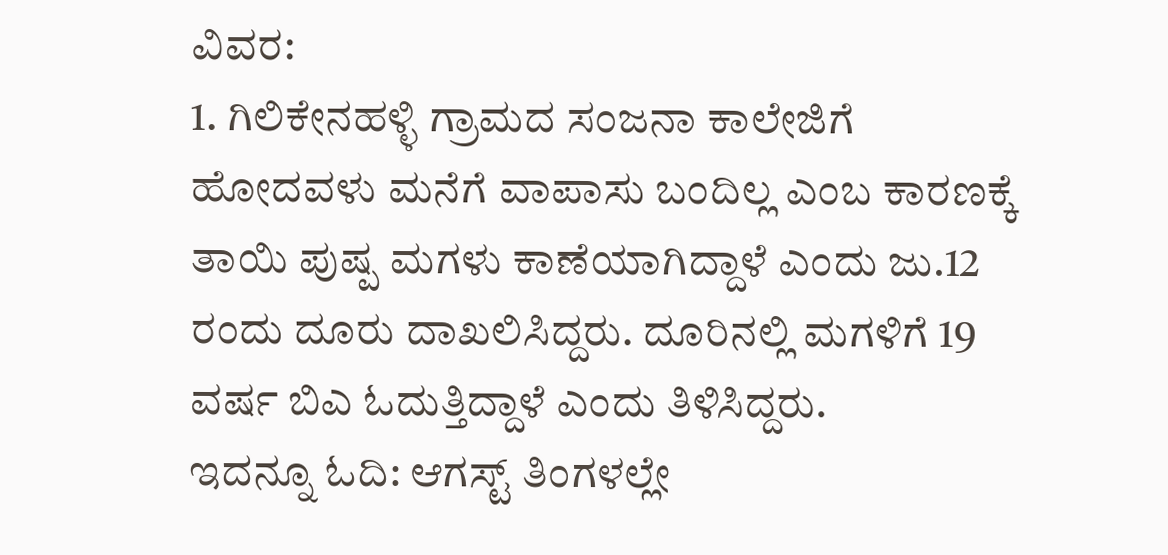ವಿವರ:
1. ಗಿಲಿಕೇನಹಳ್ಳಿ ಗ್ರಾಮದ ಸಂಜನಾ ಕಾಲೇಜಿಗೆ ಹೋದವಳು ಮನೆಗೆ ವಾಪಾಸು ಬಂದಿಲ್ಲ ಎಂಬ ಕಾರಣಕ್ಕೆ ತಾಯಿ ಪುಷ್ಪ ಮಗಳು ಕಾಣೆಯಾಗಿದ್ದಾಳೆ ಎಂದು ಜು.12 ರಂದು ದೂರು ದಾಖಲಿಸಿದ್ದರು. ದೂರಿನಲ್ಲಿ ಮಗಳಿಗೆ 19 ವರ್ಷ ಬಿಎ ಓದುತ್ತಿದ್ದಾಳೆ ಎಂದು ತಿಳಿಸಿದ್ದರು.
ಇದನ್ನೂ ಓದಿ: ಆಗಸ್ಟ್ ತಿಂಗಳಲ್ಲೇ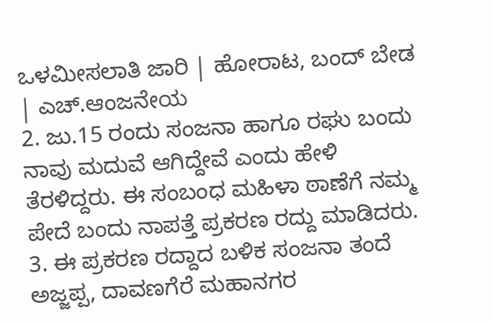ಒಳಮೀಸಲಾತಿ ಜಾರಿ | ಹೋರಾಟ, ಬಂದ್ ಬೇಡ | ಎಚ್.ಆಂಜನೇಯ
2. ಜು.15 ರಂದು ಸಂಜನಾ ಹಾಗೂ ರಘು ಬಂದು ನಾವು ಮದುವೆ ಆಗಿದ್ದೇವೆ ಎಂದು ಹೇಳಿ ತೆರಳಿದ್ದರು. ಈ ಸಂಬಂಧ ಮಹಿಳಾ ಠಾಣೆಗೆ ನಮ್ಮ ಪೇದೆ ಬಂದು ನಾಪತ್ತೆ ಪ್ರಕರಣ ರದ್ದು ಮಾಡಿದರು.
3. ಈ ಪ್ರಕರಣ ರದ್ದಾದ ಬಳಿಕ ಸಂಜನಾ ತಂದೆ ಅಜ್ಜಪ್ಪ, ದಾವಣಗೆರೆ ಮಹಾನಗರ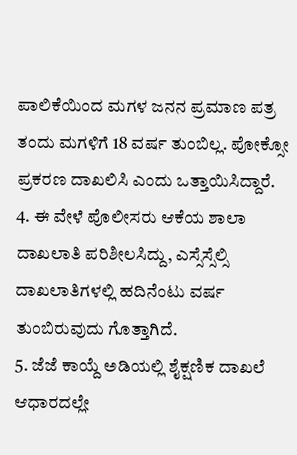ಪಾಲಿಕೆಯಿಂದ ಮಗಳ ಜನನ ಪ್ರಮಾಣ ಪತ್ರ ತಂದು ಮಗಳಿಗೆ 18 ವರ್ಷ ತುಂಬಿಲ್ಲ. ಪೋಕ್ಸೋ ಪ್ರಕರಣ ದಾಖಲಿಸಿ ಎಂದು ಒತ್ತಾಯಿಸಿದ್ದಾರೆ.
4. ಈ ವೇಳೆ ಪೊಲೀಸರು ಆಕೆಯ ಶಾಲಾ ದಾಖಲಾತಿ ಪರಿಶೀಲಸಿದ್ದು, ಎಸ್ಸೆಸ್ಸೆಲ್ಸಿ ದಾಖಲಾತಿಗಳಲ್ಲಿ ಹದಿನೆಂಟು ವರ್ಷ ತುಂಬಿರುವುದು ಗೊತ್ತಾಗಿದೆ.
5. ಜೆಜೆ ಕಾಯ್ದೆ ಅಡಿಯಲ್ಲಿ ಶೈಕ್ಷಣಿಕ ದಾಖಲೆ ಆಧಾರದಲ್ಲೇ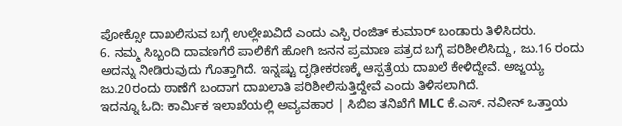ಪೋಕ್ಸೋ ದಾಖಲಿಸುವ ಬಗ್ಗೆ ಉಲ್ಲೇಖವಿದೆ ಎಂದು ಎಸ್ಪಿ ರಂಜಿತ್ ಕುಮಾರ್ ಬಂಡಾರು ತಿಳಿಸಿದರು.
6. ನಮ್ಮ ಸಿಬ್ಬಂದಿ ದಾವಣಗೆರೆ ಪಾಲಿಕೆಗೆ ಹೋಗಿ ಜನನ ಪ್ರಮಾಣ ಪತ್ರದ ಬಗ್ಗೆ ಪರಿಶೀಲಿಸಿದ್ದು, ಜು.16 ರಂದು ಅದನ್ನು ನೀಡಿರುವುದು ಗೊತ್ತಾಗಿದೆ. ಇನ್ನಷ್ಟು ದೃಢೀಕರಣಕ್ಕೆ ಆಸ್ಪತ್ರೆಯ ದಾಖಲೆ ಕೇಳಿದ್ದೇವೆ. ಅಜ್ಜಯ್ಯ ಜು.20ರಂದು ಠಾಣೆಗೆ ಬಂದಾಗ ದಾಖಲಾತಿ ಪರಿಶೀಲಿಸುತ್ತಿದ್ದೇವೆ ಎಂದು ತಿಳಿಸಲಾಗಿದೆ.
ಇದನ್ನೂ ಓದಿ: ಕಾರ್ಮಿಕ ಇಲಾಖೆಯಲ್ಲಿ ಅವ್ಯವಹಾರ | ಸಿಬಿಐ ತನಿಖೆಗೆ MLC ಕೆ.ಎಸ್. ನವೀನ್ ಒತ್ತಾಯ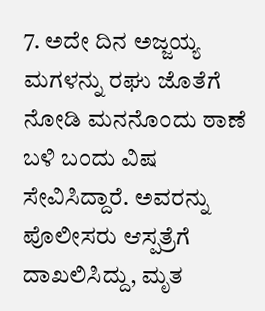7. ಅದೇ ದಿನ ಅಜ್ಜಯ್ಯ ಮಗಳನ್ನು ರಘು ಜೊತೆಗೆ ನೋಡಿ ಮನನೊಂದು ಠಾಣೆ ಬಳಿ ಬಂದು ವಿಷ ಸೇವಿಸಿದ್ದಾರೆ. ಅವರನ್ನು ಪೊಲೀಸರು ಆಸ್ಪತ್ರೆಗೆ ದಾಖಲಿಸಿದ್ದು, ಮೃತ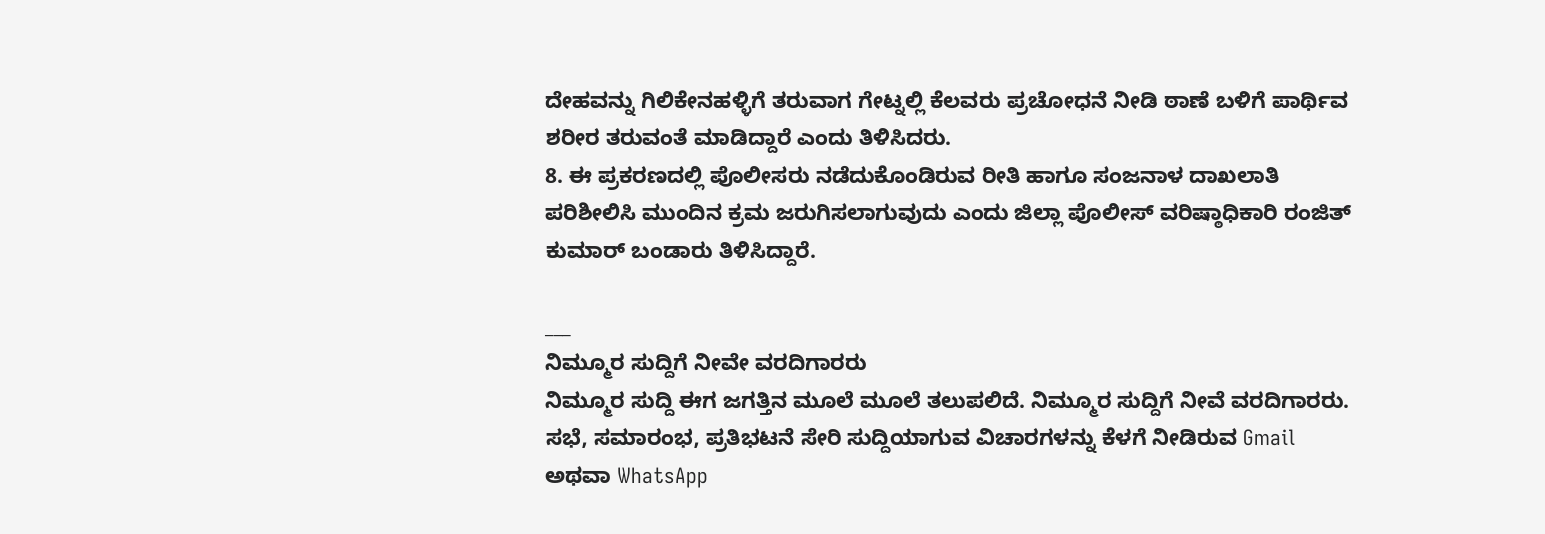ದೇಹವನ್ನು ಗಿಲಿಕೇನಹಳ್ಳಿಗೆ ತರುವಾಗ ಗೇಟ್ನಲ್ಲಿ ಕೆಲವರು ಪ್ರಚೋಧನೆ ನೀಡಿ ಠಾಣೆ ಬಳಿಗೆ ಪಾರ್ಥಿವ ಶರೀರ ತರುವಂತೆ ಮಾಡಿದ್ದಾರೆ ಎಂದು ತಿಳಿಸಿದರು.
8. ಈ ಪ್ರಕರಣದಲ್ಲಿ ಪೊಲೀಸರು ನಡೆದುಕೊಂಡಿರುವ ರೀತಿ ಹಾಗೂ ಸಂಜನಾಳ ದಾಖಲಾತಿ ಪರಿಶೀಲಿಸಿ ಮುಂದಿನ ಕ್ರಮ ಜರುಗಿಸಲಾಗುವುದು ಎಂದು ಜಿಲ್ಲಾ ಪೊಲೀಸ್ ವರಿಷ್ಠಾಧಿಕಾರಿ ರಂಜಿತ್ ಕುಮಾರ್ ಬಂಡಾರು ತಿಳಿಸಿದ್ದಾರೆ.

___
ನಿಮ್ಮೂರ ಸುದ್ದಿಗೆ ನೀವೇ ವರದಿಗಾರರು
ನಿಮ್ಮೂರ ಸುದ್ದಿ ಈಗ ಜಗತ್ತಿನ ಮೂಲೆ ಮೂಲೆ ತಲುಪಲಿದೆ. ನಿಮ್ಮೂರ ಸುದ್ದಿಗೆ ನೀವೆ ವರದಿಗಾರರು. ಸಭೆ, ಸಮಾರಂಭ, ಪ್ರತಿಭಟನೆ ಸೇರಿ ಸುದ್ದಿಯಾಗುವ ವಿಚಾರಗಳನ್ನು ಕೆಳಗೆ ನೀಡಿರುವ Gmail ಅಥವಾ WhatsApp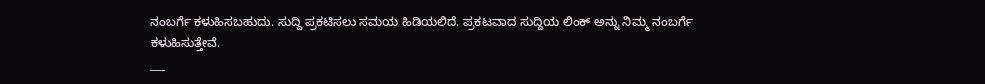ನಂಬರ್ಗೆ ಕಳುಹಿಸಬಹುದು. ಸುದ್ದಿ ಪ್ರಕಟಿಸಲು ಸಮಯ ಹಿಡಿಯಲಿದೆ. ಪ್ರಕಟವಾದ ಸುದ್ದಿಯ ಲಿಂಕ್ ಅನ್ನು ನಿಮ್ಮ ನಂಬರ್ಗೆ ಕಳುಹಿಸುತ್ತೇವೆ.
___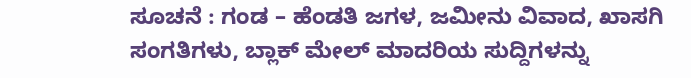ಸೂಚನೆ : ಗಂಡ – ಹೆಂಡತಿ ಜಗಳ, ಜಮೀನು ವಿವಾದ, ಖಾಸಗಿ ಸಂಗತಿಗಳು, ಬ್ಲಾಕ್ ಮೇಲ್ ಮಾದರಿಯ ಸುದ್ದಿಗಳನ್ನು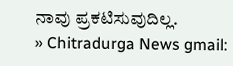ನಾವು ಪ್ರಕಟಿಸುವುದಿಲ್ಲ.
» Chitradurga News gmail: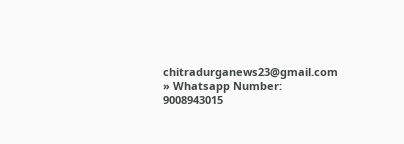chitradurganews23@gmail.com
» Whatsapp Number: 9008943015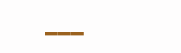___